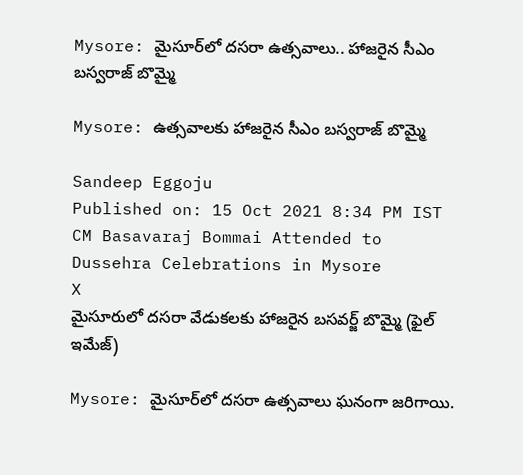Mysore: మైసూర్‌లో దసరా ఉత్సవాలు.. హాజరైన సీఎం బస్వరాజ్ బొమ్మై

Mysore: ఉత్సవాలకు హాజరైన సీఎం బస్వరాజ్ బొమ్మై

Sandeep Eggoju
Published on: 15 Oct 2021 8:34 PM IST
CM Basavaraj Bommai Attended to Dussehra Celebrations in Mysore
X
మైసూరులో దసరా వేడుకలకు హాజరైన బసవర్జ్ బొమ్మై (ఫైల్ ఇమేజ్)

Mysore: మైసూర్‌లో దసరా ఉత్సవాలు ఘనంగా జరిగాయి.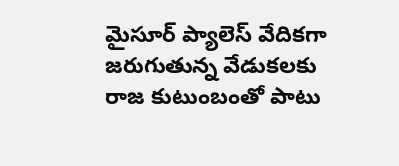మైసూర్ ప్యాలెస్ వేదికగా జరుగుతున్న వేడుకలకు రాజ కుటుంబంతో పాటు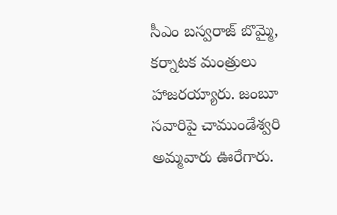సీఎం బస్వరాజ్ బొమ్మై, కర్నాటక మంత్రులు హాజరయ్యారు. జంబూ సవారిపై చాముండేశ్వరి అమ్మవారు ఊరేగారు.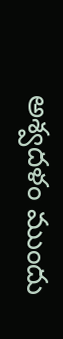అశ్వదళం ముందు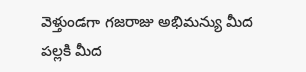వెళ్తుండగా గజరాజు అభిమన్యు మీద పల్లకి మీద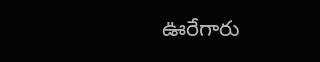ఊరేగారు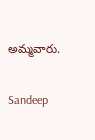అమ్మవారు.

Sandeep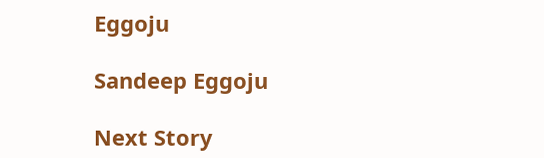Eggoju

Sandeep Eggoju

Next Story